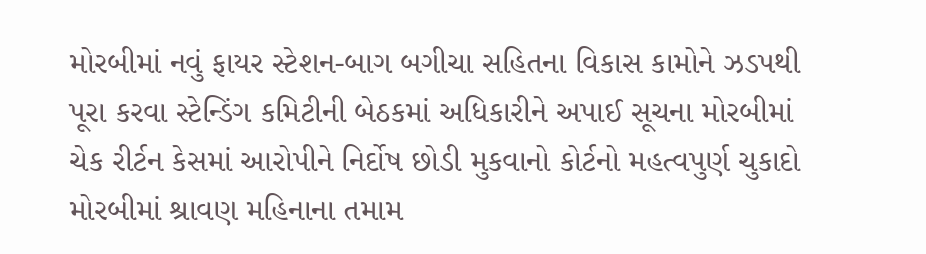મોરબીમાં નવું ફાયર સ્ટેશન-બાગ બગીચા સહિતના વિકાસ કામોને ઝડપથી પૂરા કરવા સ્ટેન્ડિંગ કમિટીની બેઠકમાં અધિકારીને અપાઈ સૂચના મોરબીમાં ચેક રીર્ટન કેસમાં આરોપીને નિર્દોષ છોડી મુકવાનો કોર્ટનો મહત્વપુર્ણ ચુકાદો મોરબીમાં શ્રાવણ મહિનાના તમામ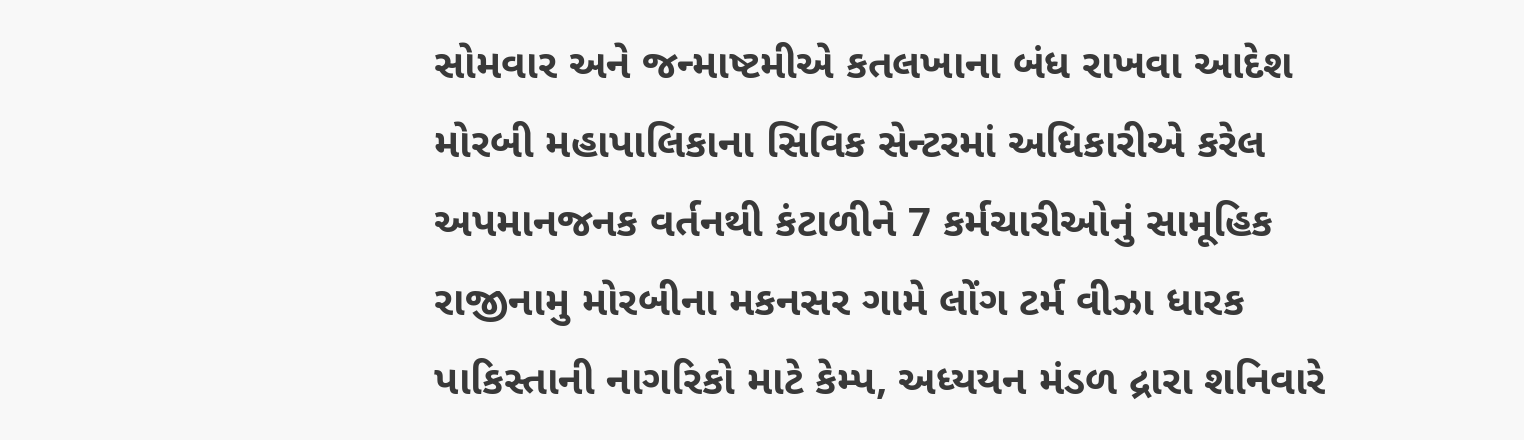સોમવાર અને જન્માષ્ટમીએ કતલખાના બંધ રાખવા આદેશ મોરબી મહાપાલિકાના સિવિક સેન્ટરમાં અધિકારીએ કરેલ અપમાનજનક વર્તનથી કંટાળીને 7 કર્મચારીઓનું સામૂહિક રાજીનામુ મોરબીના મકનસર ગામે લોંગ ટર્મ વીઝા ધારક પાકિસ્તાની નાગરિકો માટે કેમ્પ, અધ્યયન મંડળ દ્રારા શનિવારે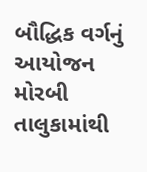બૌદ્ધિક વર્ગનું આયોજન મોરબી તાલુકામાંથી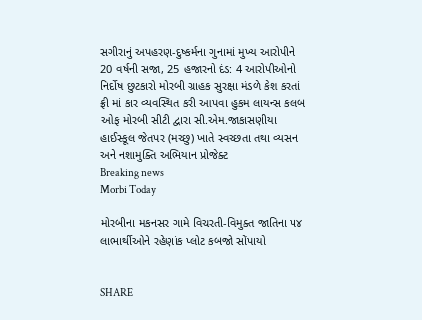સગીરાનું અપહરણ-દુષ્કર્મના ગુનામાં મુખ્ય આરોપીને 20 વર્ષની સજા, 25 હજારનો દંડ: 4 આરોપીઓનો નિર્દોષ છુટકારો મોરબી ગ્રાહક સુરક્ષા મંડળે કેશ કરતાં ફ્રી માં કાર વ્યવસ્થિત કરી આપવા હુકમ લાયન્સ કલબ ઓફ મોરબી સીટી દ્વારા સી.એમ.જાકાસણીયા હાઈસ્કૂલ જેતપર (મચ્છુ) ખાતે સ્વચ્છતા તથા વ્યસન અને નશામુક્તિ અભિયાન પ્રોજેક્ટ
Breaking news
Morbi Today

મોરબીના મકનસર ગામે વિચરતી-વિમુક્ત જાતિના ૫૪ લાભાર્થીઓને રહેણાંક પ્લોટ કબજો સોંપાયો


SHARE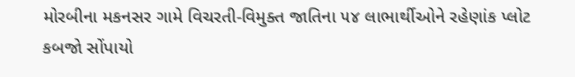મોરબીના મકનસર ગામે વિચરતી-વિમુક્ત જાતિના ૫૪ લાભાર્થીઓને રહેણાંક પ્લોટ કબજો સોંપાયો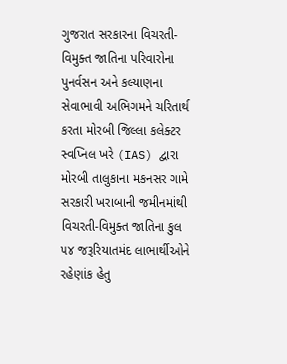ગુજરાત સરકારના વિચરતી-વિમુક્ત જાતિના પરિવારોના પુનર્વસન અને કલ્યાણના સેવાભાવી અભિગમને ચરિતાર્થ કરતા મોરબી જિલ્લા કલેક્ટર સ્વપ્નિલ ખરે (IAS) દ્વારા મોરબી તાલુકાના મકનસર ગામે સરકારી ખરાબાની જમીનમાંથી વિચરતી-વિમુક્ત જાતિના કુલ ૫૪ જરૂરિયાતમંદ લાભાર્થીઓને રહેણાંક હેતુ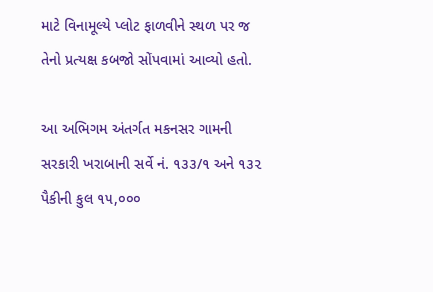માટે વિનામૂલ્યે પ્લોટ ફાળવીને સ્થળ પર જ તેનો પ્રત્યક્ષ કબજો સોંપવામાં આવ્યો હતો.

આ અભિગમ અંતર્ગત મકનસર ગામની સરકારી ખરાબાની સર્વે નં. ૧૩૩/૧ અને ૧૩૨ પૈકીની કુલ ૧૫,૦૦૦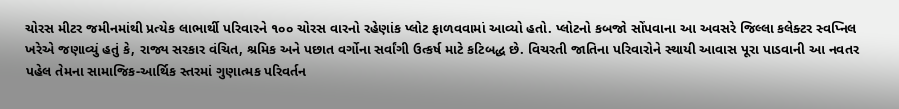ચોરસ મીટર જમીનમાંથી પ્રત્યેક લાભાર્થી પરિવારને ૧૦૦ ચોરસ વારનો રહેણાંક પ્લોટ ફાળવવામાં આવ્યો હતો. પ્લોટનો કબજો સોંપવાના આ અવસરે જિલ્લા કલેક્ટર સ્વપ્નિલ ખરેએ જણાવ્યું હતું કે, રાજ્ય સરકાર વંચિત, શ્રમિક અને પછાત વર્ગોના સર્વાંગી ઉત્કર્ષ માટે કટિબદ્ધ છે. વિચરતી જાતિના પરિવારોને સ્થાયી આવાસ પૂરા પાડવાની આ નવતર પહેલ તેમના સામાજિક-આર્થિક સ્તરમાં ગુણાત્મક પરિવર્તન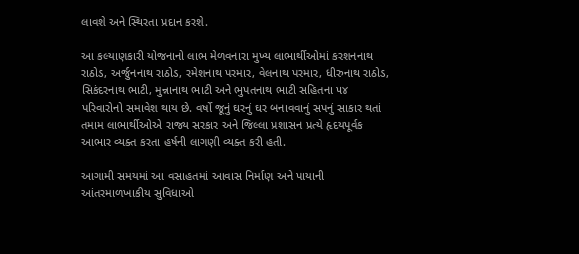લાવશે અને સ્થિરતા પ્રદાન કરશે.

આ કલ્યાણકારી યોજનાનો લાભ મેળવનારા મુખ્ય લાભાર્થીઓમાં કરશનનાથ રાઠોડ, અર્જુનનાથ રાઠોડ, રમેશનાથ પરમાર, વેલનાથ પરમાર, ધીરુનાથ રાઠોડ, સિકંદરનાથ ભાટી, મુન્નાનાથ ભાટી અને ભુપતનાથ ભાટી સહિતના ૫૪ પરિવારોનો સમાવેશ થાય છે. વર્ષો જૂનું ઘરનું ઘર બનાવવાનું સપનું સાકાર થતાં તમામ લાભાર્થીઓએ રાજ્ય સરકાર અને જિલ્લા પ્રશાસન પ્રત્યે હૃદયપૂર્વક આભાર વ્યક્ત કરતા હર્ષની લાગણી વ્યક્ત કરી હતી.

આગામી સમયમાં આ વસાહતમાં આવાસ નિર્માણ અને પાયાની આંતરમાળખાકીય સુવિધાઓ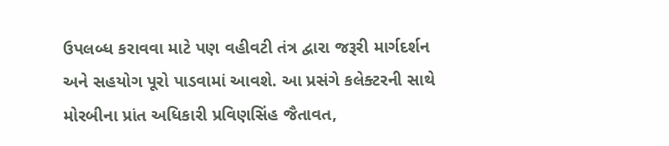ઉપલબ્ધ કરાવવા માટે પણ વહીવટી તંત્ર દ્વારા જરૂરી માર્ગદર્શન અને સહયોગ પૂરો પાડવામાં આવશે. આ પ્રસંગે કલેક્ટરની સાથે મોરબીના પ્રાંત અધિકારી પ્રવિણસિંહ જૈતાવત,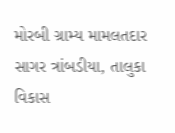મોરબી ગ્રામ્ય મામલતદાર સાગર ત્રાંબડીયા, તાલુકા વિકાસ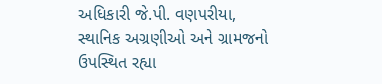અધિકારી જે.પી. વણપરીયા, સ્થાનિક અગ્રણીઓ અને ગ્રામજનો ઉપસ્થિત રહ્યા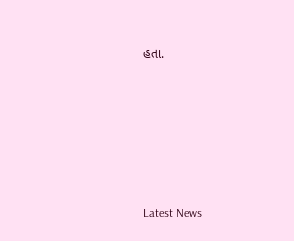હતા.






Latest News